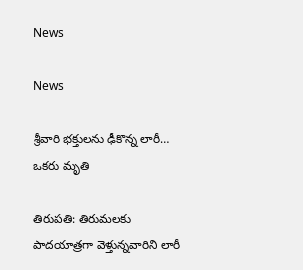News

News

శ్రీ‌వారి భక్తులను ఢీకొన్న లారీ… ఒకరు మృతి

తిరుప‌తి: తిరుమలకు పాదయాత్రగా వెళ్తున్నవారిని లారీ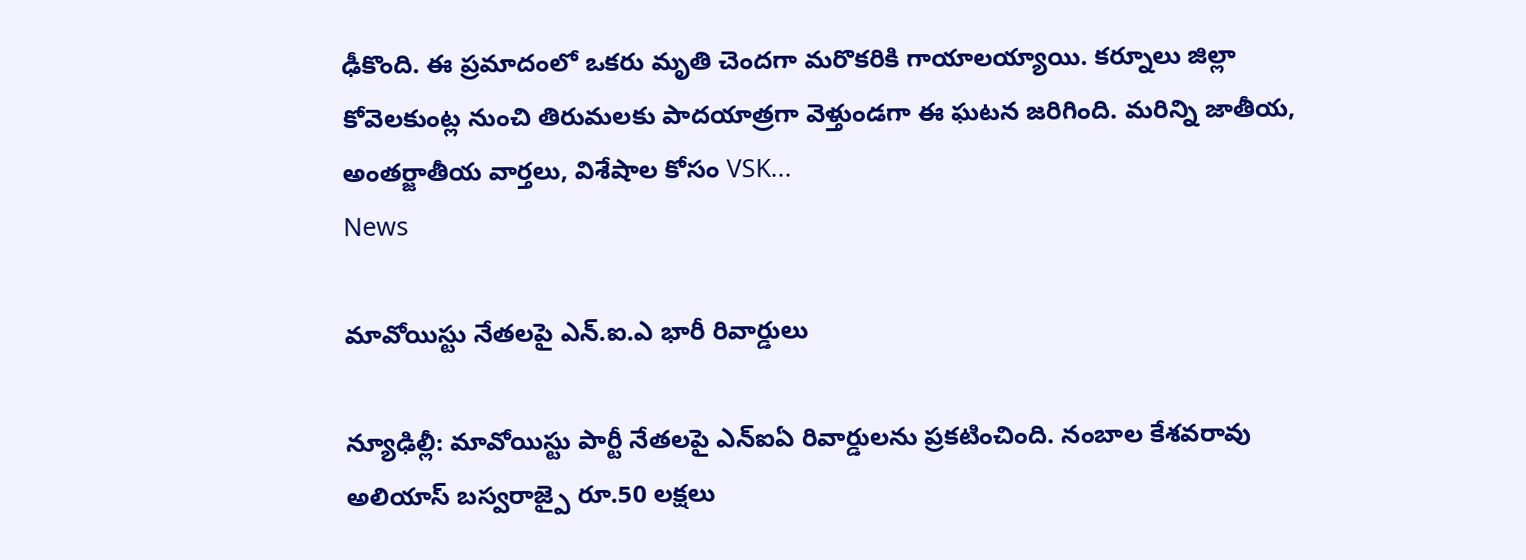ఢీకొంది. ఈ ప్రమాదంలో ఒకరు మృతి చెందగా మరొకరికి గాయాలయ్యాయి. కర్నూలు జిల్లా కోవెలకుంట్ల నుంచి తిరుమలకు పాదయాత్రగా వెళ్తుండగా ఈ ఘటన జరిగింది. మరిన్ని జాతీయ, అంతర్జాతీయ వార్తలు, విశేషాల కోసం VSK...
News

మావోయిస్టు నేతలపై ఎన్‌.ఐ.ఎ భారీ రివార్డులు

న్యూఢిల్లీ: మావోయిస్టు పార్టీ నేతలపై ఎన్ఐఏ రివార్డులను ప్రకటించింది. నంబాల కేశవరావు అలియాస్ బస్వరాజ్పై రూ.50 లక్షలు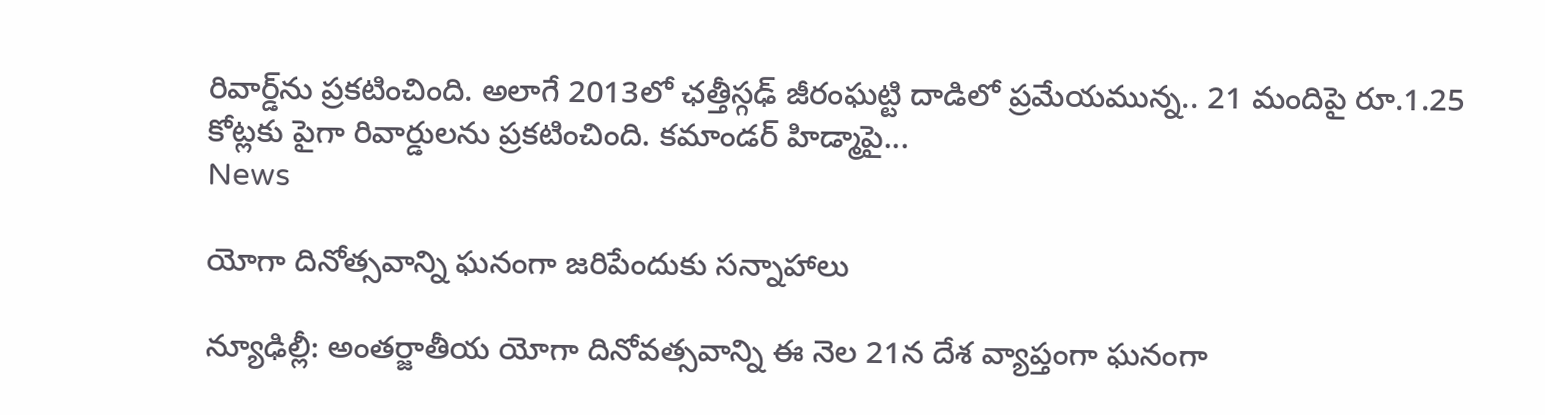రివార్డ్‌ను ప్రకటించింది. అలాగే 2013లో ఛత్తీస్గఢ్ జీరంఘట్టి దాడిలో ప్రమేయమున్న.. 21 మందిపై రూ.1.25 కోట్లకు పైగా రివార్డులను ప్రకటించింది. కమాండర్ హిడ్మాపై...
News

యోగా దినోత్స‌వాన్ని ఘ‌నంగా జ‌రిపేందుకు స‌న్నాహాలు

న్యూఢిల్లీ: అంతర్జాతీయ యోగా దినోవ‌త్స‌వాన్ని ఈ నెల 21న దేశ వ్యాప్తంగా ఘనంగా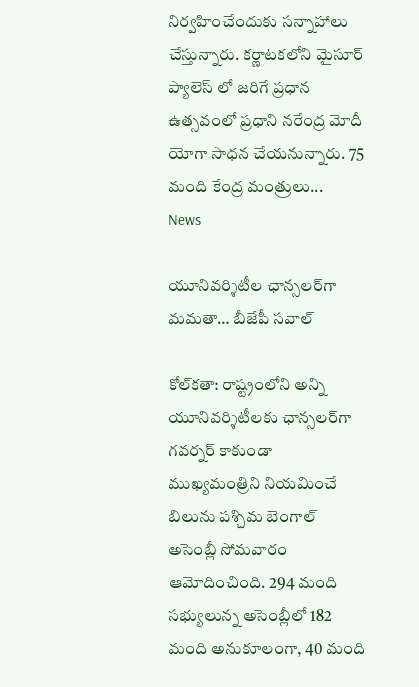నిర్వహించేందుకు సన్నాహాలు చేస్తున్నారు. క‌ర్ణాట‌క‌లోని మైసూర్ ప్యాలెస్ లో జరిగే ప్రధాన ఉత్సవంలో ప్రధాని నరేంద్ర మోదీ యోగా సాధ‌న చేయ‌నున్నారు. 75 మంది కేంద్ర మంత్రులు...
News

యూనివర్శిటీల ఛాన్సలర్‌గా మమతా… బీజేపీ సవాల్

కోల్‌క‌తా: రాష్ట్రంలోని అన్ని యూనివర్శిటీలకు ఛాన్సలర్‌గా గవర్నర్ కాకుండా ముఖ్యమంత్రిని నియమించే బిలును పశ్చిమ బెంగాల్ అసెంబ్లీ సోమవారం ఆమోదించింది. 294 మంది సభ్యులున్న అసెంబ్లీలో 182 మంది అనుకూలంగా, 40 మంది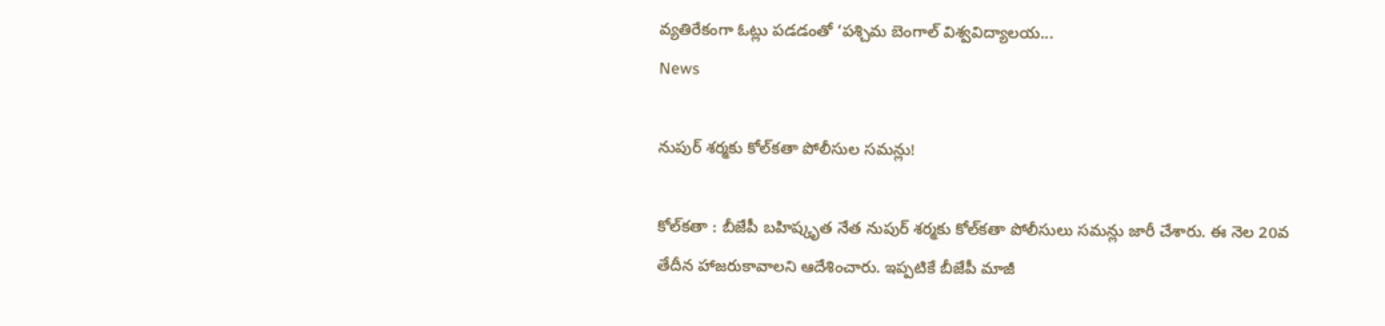వ్యతిరేకంగా ఓట్లు పడడంతో ‘పశ్చిమ బెంగాల్ విశ్వవిద్యాలయ...
News

నుపుర్‌ శర్మకు కోల్‌కతా పోలీసుల సమన్లు!

కోల్‌కతా : బీజేపీ బహిష్కృత నేత నుపుర్‌ శర్మకు కోల్‌కతా పోలీసులు సమన్లు జారీ చేశారు. ఈ నెల 20వ తేదీన హాజరుకావాలని ఆదేశించారు. ఇప్పటికే బీజేపీ మాజీ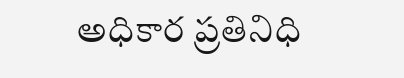అధికార ప్రతినిధి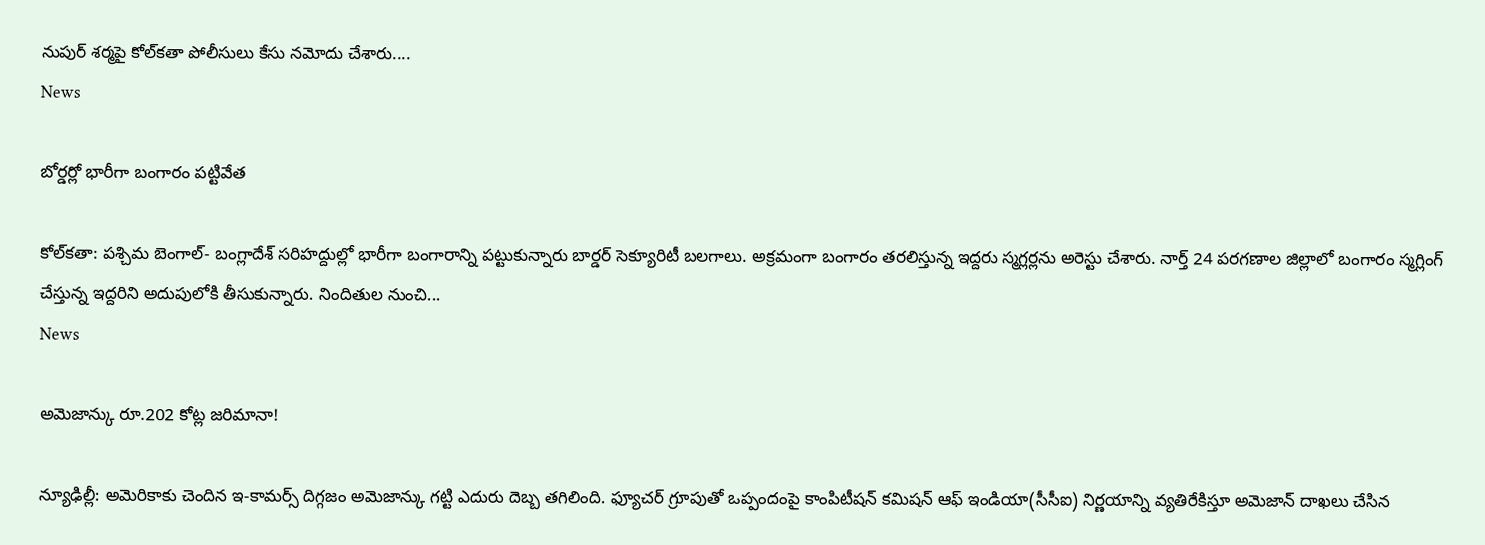నుపుర్‌ శర్మపై కోల్‌కతా పోలీసులు కేసు నమోదు చేశారు....
News

బోర్డర్లో భారీగా బంగారం పట్టివేత

కోల్‌క‌తా: ప‌శ్చిమ బెంగాల్- బంగ్లాదేశ్ సరిహద్దుల్లో భారీగా బంగారాన్ని పట్టుకున్నారు బార్డర్ సెక్యూరిటీ బలగాలు. అక్రమంగా బంగారం తరలిస్తున్న ఇద్దరు స్మగ్లర్లను అరెస్టు చేశారు. నార్త్ 24 పరగణాల జిల్లాలో బంగారం స్మగ్లింగ్ చేస్తున్న ఇద్దరిని అదుపులోకి తీసుకున్నారు. నిందితుల నుంచి...
News

అమెజాన్కు రూ.202 కోట్ల జరిమానా!

న్యూఢిల్లీ: అమెరికాకు చెందిన ఇ-కామర్స్ దిగ్గజం అమెజాన్కు గట్టి ఎదురు దెబ్బ తగిలింది. ఫ్యూచర్ గ్రూపుతో ఒప్పందంపై కాంపిటీషన్‌ కమిషన్‌ ఆఫ్‌ ఇండియా(సీసీఐ) నిర్ణయాన్ని వ్యతిరేకిస్తూ అమెజాన్ దాఖలు చేసిన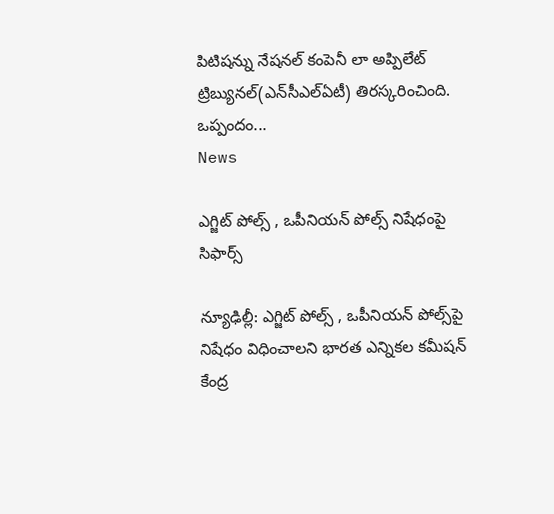పిటిషన్ను నేషనల్ కంపెనీ లా అప్పిలేట్ ట్రిబ్యునల్(ఎన్‌సీఎల్‌ఏటీ) తిరస్కరించింది. ఒప్పందం...
News

ఎగ్జిట్ పోల్స్ , ఒపీనియన్ పోల్స్‌ నిషేధంపై సిఫార్స్

న్యూఢిల్లీ: ఎగ్జిట్ పోల్స్ , ఒపీనియన్ పోల్స్‌పై నిషేధం విధించాలని భారత ఎన్నికల కమీషన్ కేంద్ర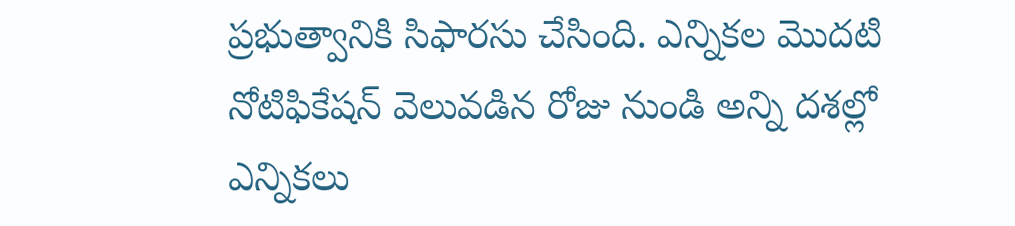ప్రభుత్వానికి సిఫారసు చేసింది. ఎన్నికల మొదటి నోటిఫికేషన్ వెలువడిన రోజు నుండి అన్ని దశల్లో ఎన్నికలు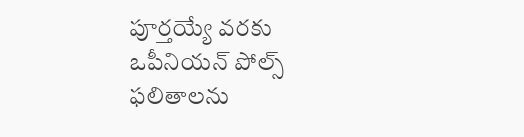పూర్తయ్యే వరకు ఒపీనియన్ పోల్స్ ఫలితాలను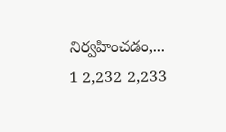నిర్వహించడం,...
1 2,232 2,233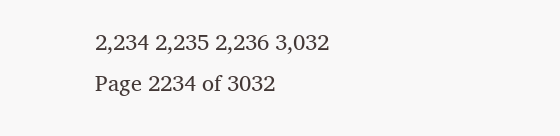2,234 2,235 2,236 3,032
Page 2234 of 3032